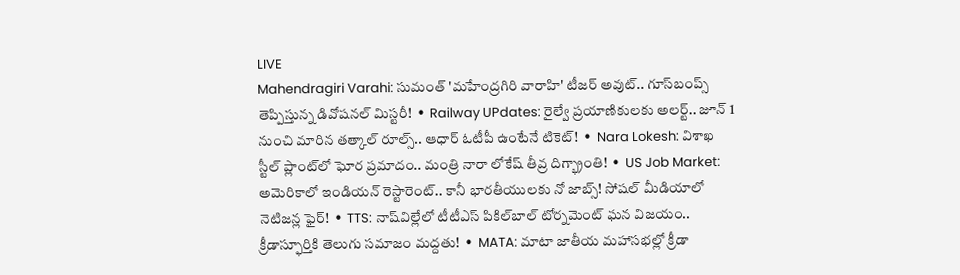LIVE
Mahendragiri Varahi: సుమంత్ 'మహేంద్రగిరి వారాహి' టీజర్ అవుట్.. గూస్‌బంప్స్ తెప్పిస్తున్న డివోషనల్ మిస్టరీ!  •  Railway UPdates: రైల్వే ప్రయాణికులకు అలర్ట్.. జూన్ 1 నుంచి మారిన తత్కాల్ రూల్స్.. ఆధార్ ఓటీపీ ఉంటేనే టికెట్!  •  Nara Lokesh: విశాఖ స్టీల్ ప్లాంట్‌లో ఘోర ప్రమాదం.. మంత్రి నారా లోకేష్ తీవ్ర దిగ్భ్రాంతి!  •  US Job Market: అమెరికాలో ఇండియన్ రెస్టారెంట్.. కానీ భారతీయులకు నో జాబ్స్! సోషల్ మీడియాలో నెటిజన్ల ఫైర్!  •  TTS: నాష్‌విల్లేలో టీటీఎస్ పికిల్‌బాల్ టోర్నమెంట్ ఘన విజయం.. క్రీడాస్ఫూర్తికి తెలుగు సమాజం మద్దతు!  •  MATA: మాటా జాతీయ మహాసభల్లో క్రీడా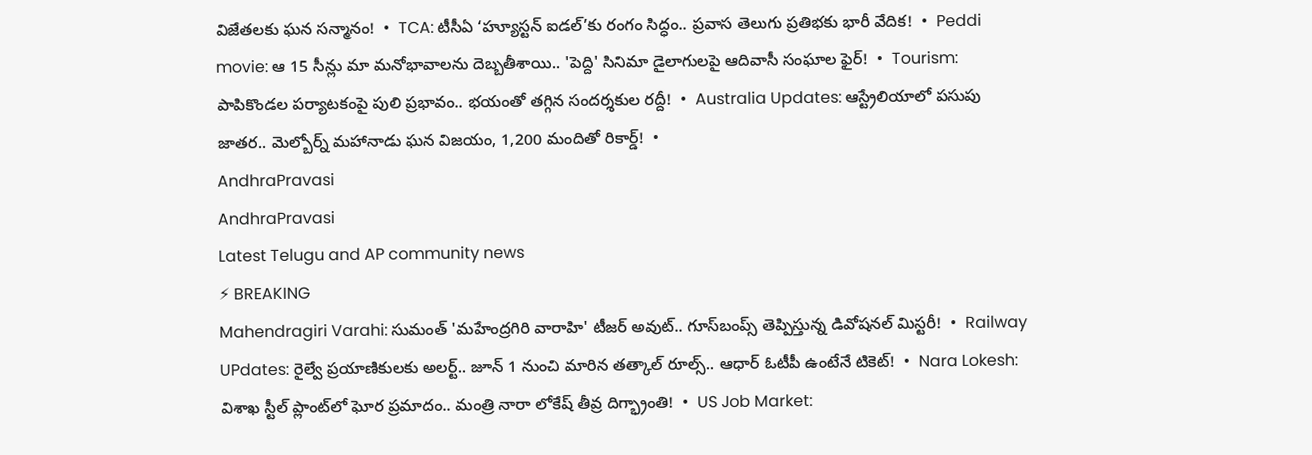విజేతలకు ఘన సన్మానం!  •  TCA: టీసీఏ ‘హ్యూస్టన్ ఐడల్’కు రంగం సిద్ధం.. ప్రవాస తెలుగు ప్రతిభకు భారీ వేదిక!  •  Peddi movie: ఆ 15 సీన్లు మా మనోభావాలను దెబ్బతీశాయి.. 'పెద్ది' సినిమా డైలాగులపై ఆదివాసీ సంఘాల ఫైర్!  •  Tourism: పాపికొండల పర్యాటకంపై పులి ప్రభావం.. భయంతో తగ్గిన సందర్శకుల రద్దీ!  •  Australia Updates: ఆస్ట్రేలియాలో పసుపు జాతర.. మెల్బోర్న్ మహానాడు ఘన విజయం, 1,200 మందితో రికార్డ్!  •
AndhraPravasi
AndhraPravasi
Latest Telugu and AP community news
⚡ BREAKING
Mahendragiri Varahi: సుమంత్ 'మహేంద్రగిరి వారాహి' టీజర్ అవుట్.. గూస్‌బంప్స్ తెప్పిస్తున్న డివోషనల్ మిస్టరీ!  •  Railway UPdates: రైల్వే ప్రయాణికులకు అలర్ట్.. జూన్ 1 నుంచి మారిన తత్కాల్ రూల్స్.. ఆధార్ ఓటీపీ ఉంటేనే టికెట్!  •  Nara Lokesh: విశాఖ స్టీల్ ప్లాంట్‌లో ఘోర ప్రమాదం.. మంత్రి నారా లోకేష్ తీవ్ర దిగ్భ్రాంతి!  •  US Job Market: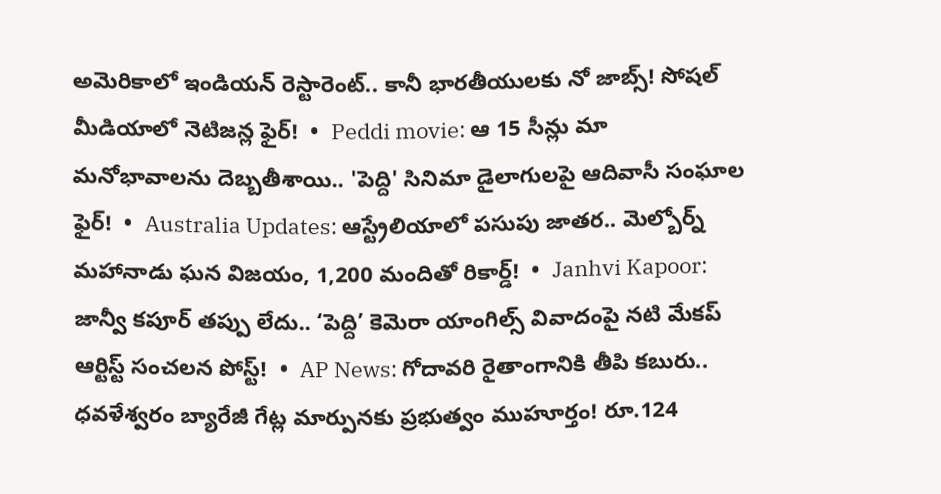అమెరికాలో ఇండియన్ రెస్టారెంట్.. కానీ భారతీయులకు నో జాబ్స్! సోషల్ మీడియాలో నెటిజన్ల ఫైర్!  •  Peddi movie: ఆ 15 సీన్లు మా మనోభావాలను దెబ్బతీశాయి.. 'పెద్ది' సినిమా డైలాగులపై ఆదివాసీ సంఘాల ఫైర్!  •  Australia Updates: ఆస్ట్రేలియాలో పసుపు జాతర.. మెల్బోర్న్ మహానాడు ఘన విజయం, 1,200 మందితో రికార్డ్!  •  Janhvi Kapoor: జాన్వీ కపూర్ తప్పు లేదు.. ‘పెద్ది’ కెమెరా యాంగిల్స్ వివాదంపై నటి మేకప్ ఆర్టిస్ట్ సంచలన పోస్ట్!  •  AP News: గోదావరి రైతాంగానికి తీపి కబురు.. ధవళేశ్వరం బ్యారేజీ గేట్ల మార్పునకు ప్రభుత్వం ముహూర్తం! రూ.124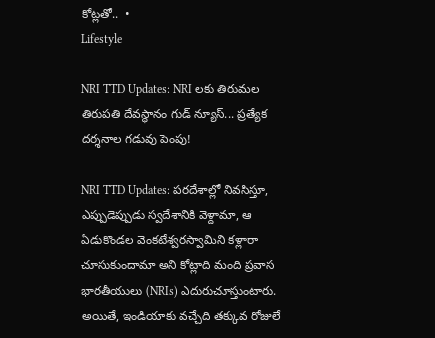కోట్లతో..  •
Lifestyle

NRI TTD Updates: NRI లకు తిరుమల తిరుపతి దేవస్థానం గుడ్ న్యూస్... ప్రత్యేక దర్శనాల గడువు పెంపు!

NRI TTD Updates: పరదేశాల్లో నివసిస్తూ, ఎప్పుడెప్పుడు స్వదేశానికి వెళ్దామా, ఆ ఏడుకొండల వెంకటేశ్వరస్వామిని కళ్లారా చూసుకుందామా అని కోట్లాది మంది ప్రవాస భారతీయులు (NRIs) ఎదురుచూస్తుంటారు. అయితే, ఇండియాకు వచ్చేది తక్కువ రోజులే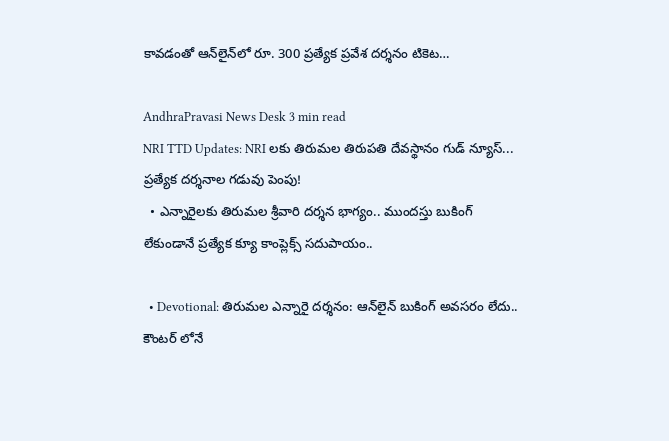కావడంతో ఆన్‌లైన్‌లో రూ. 300 ప్రత్యేక ప్రవేశ దర్శనం టికెట…

AndhraPravasi News Desk 3 min read
NRI TTD Updates: NRI లకు తిరుమల తిరుపతి దేవస్థానం గుడ్ న్యూస్... ప్రత్యేక దర్శనాల గడువు పెంపు!
  • ఎన్నారైలకు తిరుమల శ్రీవారి దర్శన భాగ్యం.. ముందస్తు బుకింగ్ లేకుండానే ప్రత్యేక క్యూ కాంప్లెక్స్ సదుపాయం..

  • Devotional: తిరుమల ఎన్నారై దర్శనం: ఆన్‌లైన్ బుకింగ్ అవసరం లేదు.. కౌంటర్ లోనే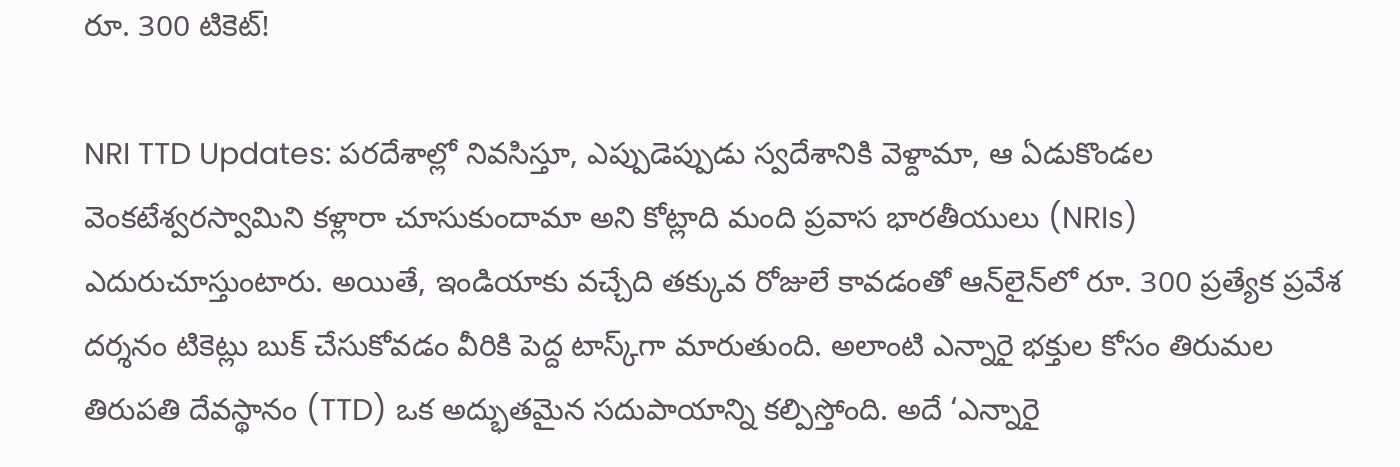రూ. 300 టికెట్!

NRI TTD Updates: పరదేశాల్లో నివసిస్తూ, ఎప్పుడెప్పుడు స్వదేశానికి వెళ్దామా, ఆ ఏడుకొండల వెంకటేశ్వరస్వామిని కళ్లారా చూసుకుందామా అని కోట్లాది మంది ప్రవాస భారతీయులు (NRIs) ఎదురుచూస్తుంటారు. అయితే, ఇండియాకు వచ్చేది తక్కువ రోజులే కావడంతో ఆన్‌లైన్‌లో రూ. 300 ప్రత్యేక ప్రవేశ దర్శనం టికెట్లు బుక్ చేసుకోవడం వీరికి పెద్ద టాస్క్‌గా మారుతుంది. అలాంటి ఎన్నారై భక్తుల కోసం తిరుమల తిరుపతి దేవస్థానం (TTD) ఒక అద్భుతమైన సదుపాయాన్ని కల్పిస్తోంది. అదే ‘ఎన్నారై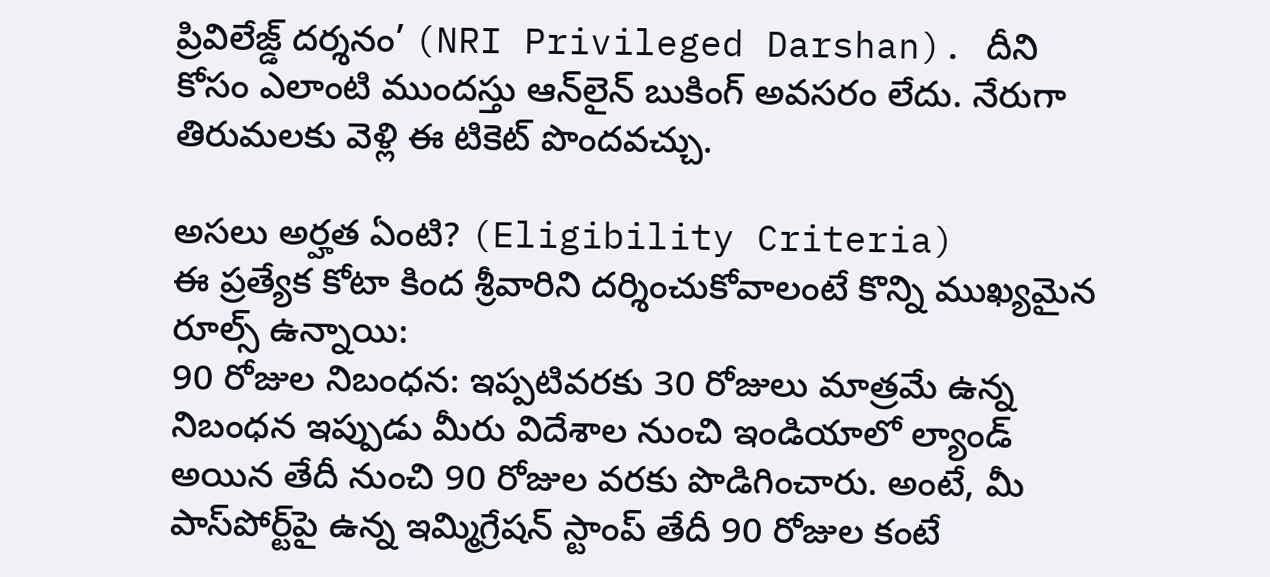ప్రివిలేజ్డ్ దర్శనం’ (NRI Privileged Darshan). దీని కోసం ఎలాంటి ముందస్తు ఆన్‌లైన్ బుకింగ్ అవసరం లేదు. నేరుగా తిరుమలకు వెళ్లి ఈ టికెట్ పొందవచ్చు.

అసలు అర్హత ఏంటి? (Eligibility Criteria)
ఈ ప్రత్యేక కోటా కింద శ్రీవారిని దర్శించుకోవాలంటే కొన్ని ముఖ్యమైన రూల్స్ ఉన్నాయి:
90 రోజుల నిబంధన: ఇప్పటివరకు 30 రోజులు మాత్రమే ఉన్న నిబంధన ఇప్పుడు మీరు విదేశాల నుంచి ఇండియాలో ల్యాండ్ అయిన తేదీ నుంచి 90 రోజుల వరకు పొడిగించారు. అంటే, మీ పాస్‌పోర్ట్‌పై ఉన్న ఇమ్మిగ్రేషన్ స్టాంప్ తేదీ 90 రోజుల కంటే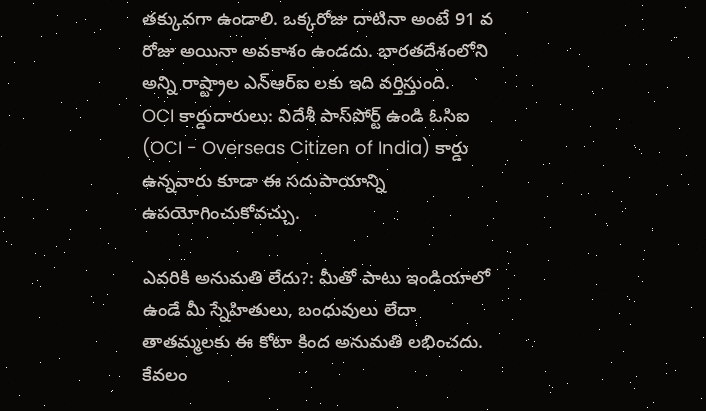తక్కువగా ఉండాలి. ఒక్కరోజు దాటినా అంటే 91 వ రోజు అయినా అవకాశం ఉండదు. భారతదేశంలోని అన్ని రాష్ట్రాల ఎన్ఆర్ఐ లకు ఇది వర్తిస్తుంది.
OCI కార్డుదారులు: విదేశీ పాస్‌పోర్ట్ ఉండి ఓసిఐ (OCI - Overseas Citizen of India) కార్డు ఉన్నవారు కూడా ఈ సదుపాయాన్ని ఉపయోగించుకోవచ్చు.

ఎవరికి అనుమతి లేదు?: మీతో పాటు ఇండియాలో ఉండే మీ స్నేహితులు, బంధువులు లేదా తాతమ్మలకు ఈ కోటా కింద అనుమతి లభించదు. కేవలం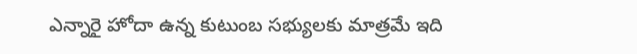ఎన్నారై హోదా ఉన్న కుటుంబ సభ్యులకు మాత్రమే ఇది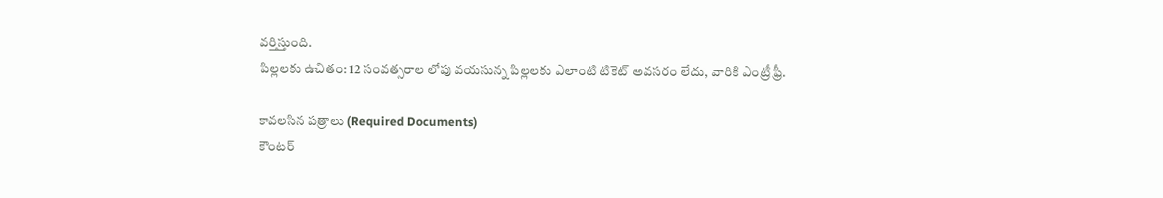వర్తిస్తుంది.
పిల్లలకు ఉచితం: 12 సంవత్సరాల లోపు వయసున్న పిల్లలకు ఎలాంటి టికెట్ అవసరం లేదు, వారికి ఎంట్రీ ఫ్రీ.

కావలసిన పత్రాలు (Required Documents)
కౌంటర్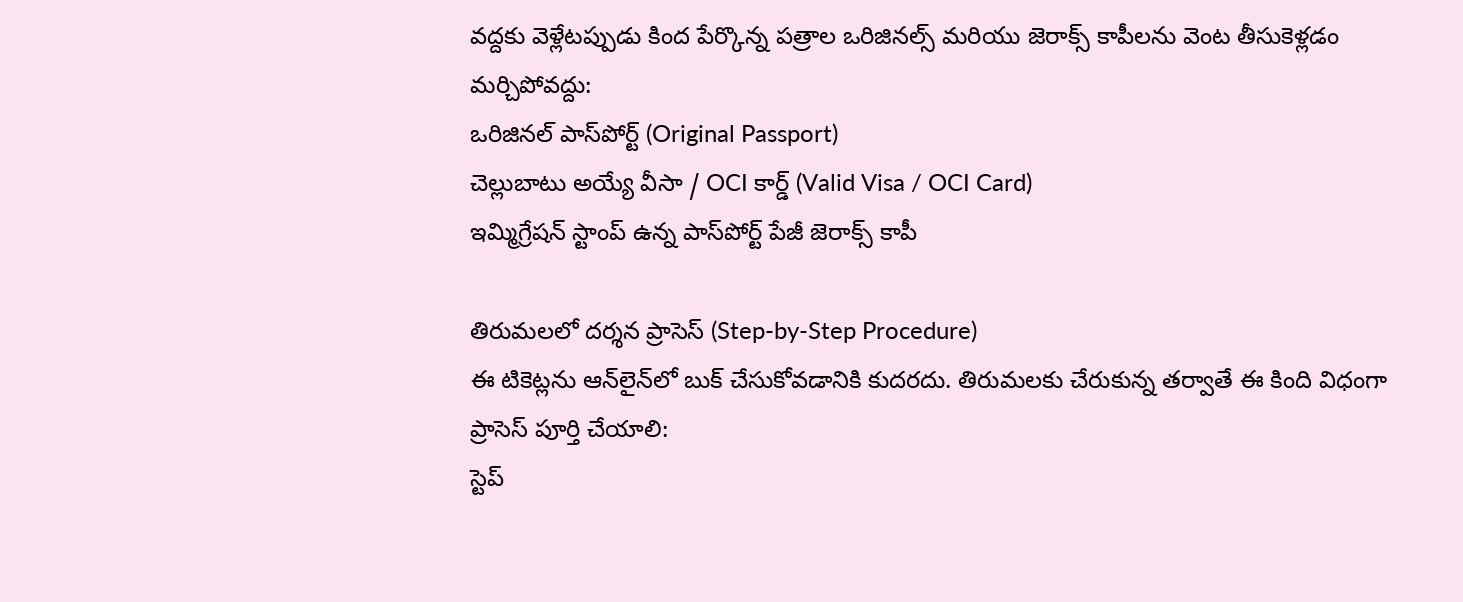వద్దకు వెళ్లేటప్పుడు కింద పేర్కొన్న పత్రాల ఒరిజినల్స్ మరియు జెరాక్స్ కాపీలను వెంట తీసుకెళ్లడం మర్చిపోవద్దు:
ఒరిజినల్ పాస్‌పోర్ట్ (Original Passport)
చెల్లుబాటు అయ్యే వీసా / OCI కార్డ్ (Valid Visa / OCI Card)
ఇమ్మిగ్రేషన్ స్టాంప్ ఉన్న పాస్‌పోర్ట్ పేజీ జెరాక్స్ కాపీ

తిరుమలలో దర్శన ప్రాసెస్ (Step-by-Step Procedure)
ఈ టికెట్లను ఆన్‌లైన్‌లో బుక్ చేసుకోవడానికి కుదరదు. తిరుమలకు చేరుకున్న తర్వాతే ఈ కింది విధంగా ప్రాసెస్ పూర్తి చేయాలి:
స్టెప్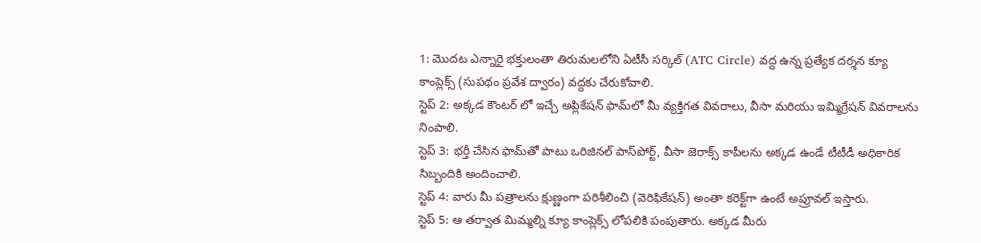1: మొదట ఎన్నారై భక్తులంతా తిరుమలలోని ఏటీసీ సర్కిల్ (ATC Circle) వద్ద ఉన్న ప్రత్యేక దర్శన క్యూ కాంప్లెక్స్ (సుపథం ప్రవేశ ద్వారం) వద్దకు చేరుకోవాలి.
స్టెప్ 2: అక్కడ కౌంటర్ లో ఇచ్చే అప్లికేషన్ ఫామ్‌లో మీ వ్యక్తిగత వివరాలు, వీసా మరియు ఇమ్మిగ్రేషన్ వివరాలను నింపాలి.
స్టెప్ 3: భర్తీ చేసిన ఫామ్‌తో పాటు ఒరిజినల్ పాస్‌పోర్ట్, వీసా జెరాక్స్ కాపీలను అక్కడ ఉండే టీటీడీ అధికారిక సిబ్బందికి అందించాలి.
స్టెప్ 4: వారు మీ పత్రాలను క్షుణ్ణంగా పరిశీలించి (వెరిఫికేషన్) అంతా కరెక్ట్‌గా ఉంటే అప్రూవల్ ఇస్తారు.
స్టెప్ 5: ఆ తర్వాత మిమ్మల్ని క్యూ కాంప్లెక్స్ లోపలికి పంపుతారు. అక్కడ మీరు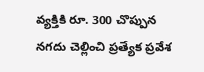వ్యక్తికి రూ. 300 చొప్పున నగదు చెల్లించి ప్రత్యేక ప్రవేశ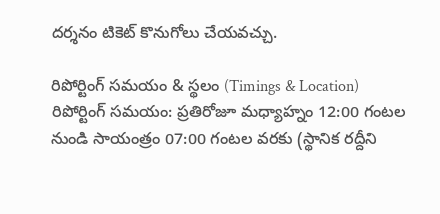దర్శనం టికెట్ కొనుగోలు చేయవచ్చు.

రిపోర్టింగ్ సమయం & స్థలం (Timings & Location)
రిపోర్టింగ్ సమయం: ప్రతిరోజూ మధ్యాహ్నం 12:00 గంటల నుండి సాయంత్రం 07:00 గంటల వరకు (స్థానిక రద్దీని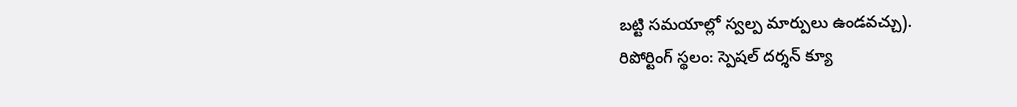బట్టి సమయాల్లో స్వల్ప మార్పులు ఉండవచ్చు).
రిపోర్టింగ్ స్థలం: స్పెషల్ దర్శన్ క్యూ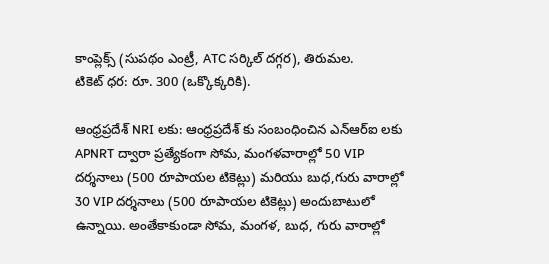కాంప్లెక్స్ (సుపథం ఎంట్రీ, ATC సర్కిల్ దగ్గర), తిరుమల.
టికెట్ ధర: రూ. 300 (ఒక్కొక్కరికి).

ఆంధ్రప్రదేశ్ NRI లకు: ఆంధ్రప్రదేశ్ కు సంబంధించిన ఎన్ఆర్ఐ లకు APNRT ద్వారా ప్రత్యేకంగా సోమ, మంగళవారాల్లో 50 VIP దర్శనాలు (500 రూపాయల టికెట్లు) మరియు బుధ,గురు వారాల్లో 30 VIP దర్శనాలు (500 రూపాయల టికెట్లు) అందుబాటులో ఉన్నాయి. అంతేకాకుండా సోమ, మంగళ, బుధ, గురు వారాల్లో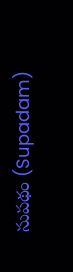సుపథం (Supadam)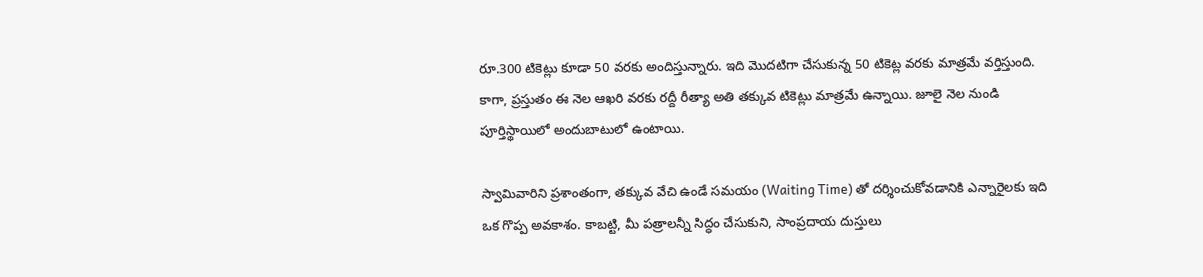రూ.300 టికెట్లు కూడా 50 వరకు అందిస్తున్నారు. ఇది మొదటిగా చేసుకున్న 50 టికెట్ల వరకు మాత్రమే వర్తిస్తుంది.
కాగా, ప్రస్తుతం ఈ నెల ఆఖరి వరకు రద్దీ రీత్యా అతి తక్కువ టికెట్లు మాత్రమే ఉన్నాయి. జూలై నెల నుండి పూర్తిస్థాయిలో అందుబాటులో ఉంటాయి.

స్వామివారిని ప్రశాంతంగా, తక్కువ వేచి ఉండే సమయం (Waiting Time) తో దర్శించుకోవడానికి ఎన్నారైలకు ఇది ఒక గొప్ప అవకాశం. కాబట్టి, మీ పత్రాలన్నీ సిద్ధం చేసుకుని, సాంప్రదాయ దుస్తులు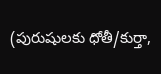(పురుషులకు ధోతీ/కుర్తా,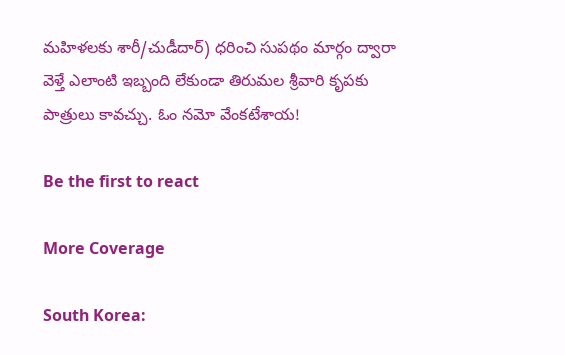మహిళలకు శారీ/చుడీదార్) ధరించి సుపథం మార్గం ద్వారా వెళ్తే ఎలాంటి ఇబ్బంది లేకుండా తిరుమల శ్రీవారి కృపకు పాత్రులు కావచ్చు. ఓం నమో వేంకటేశాయ!

Be the first to react

More Coverage

South Korea: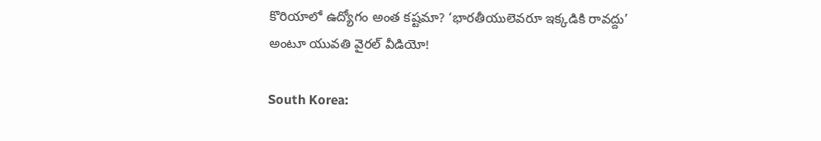కొరియాలో ఉద్యోగం అంత కష్టమా? ‘భారతీయులెవరూ ఇక్కడికి రావద్దు’ అంటూ యువతి వైరల్ వీడియో!

South Korea: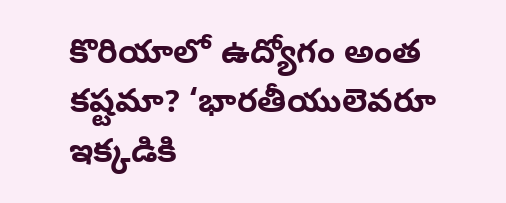కొరియాలో ఉద్యోగం అంత కష్టమా? ‘భారతీయులెవరూ ఇక్కడికి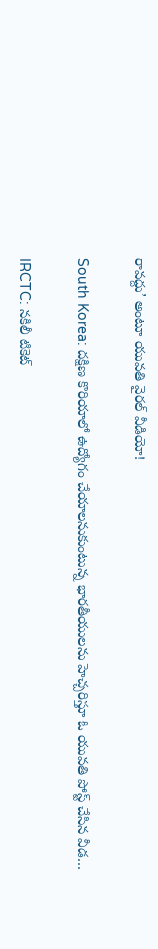రావద్దు’ అంటూ యువతి వైరల్ వీడియో!

South Korea: దక్షిణ కొరియాలో ఉద్యోగం చేయాలనుకుంటున్న భారతీయులను హెచ్చరిస్తూ ఓ యువతి పోస్ట్ చేసిన వీడ…

IRCTC: నకిలీ టికెట్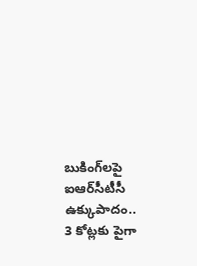బుకింగ్‌లపై ఐఆర్‌సీటీసీ ఉక్కుపాదం.. 3 కోట్లకు పైగా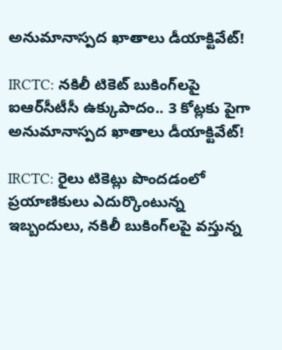అనుమానాస్పద ఖాతాలు డీయాక్టివేట్!

IRCTC: నకిలీ టికెట్ బుకింగ్‌లపై ఐఆర్‌సీటీసీ ఉక్కుపాదం.. 3 కోట్లకు పైగా అనుమానాస్పద ఖాతాలు డీయాక్టివేట్!

IRCTC: రైలు టికెట్లు పొందడంలో ప్రయాణికులు ఎదుర్కొంటున్న ఇబ్బందులు, నకిలీ బుకింగ్‌లపై వస్తున్న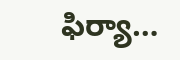ఫిర్యా…